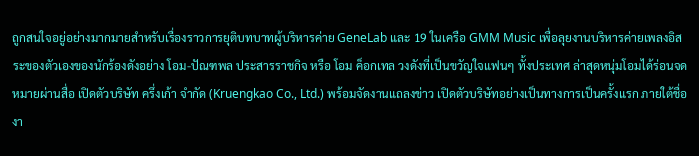ถูกสนใจอยู่อย่างมากมายสำหรับเรื่องราวการยุติบทบาทผู้บริหารค่าย GeneLab และ 19 ในเครือ GMM Music เพื่อลุยงานบริหารค่ายเพลงอิสระของตัวเองของนักร้องดังอย่าง โอม-ปัณฑพล ประสารราชกิจ หรือ โอม ค็อกเทล วงดังที่เป็นขวัญใจแฟนๆ ทั้งประเทศ ล่าสุดหนุ่มโอมได้ร่อนจดหมายผ่านสื่อ เปิดตัวบริษัท ครึ่งเก้า จำกัด (Kruengkao Co., Ltd.) พร้อมจัดงานแถลงข่าว เปิดตัวบริษัทอย่างเป็นทางการเป็นครั้งแรก ภายใต้ชื่องา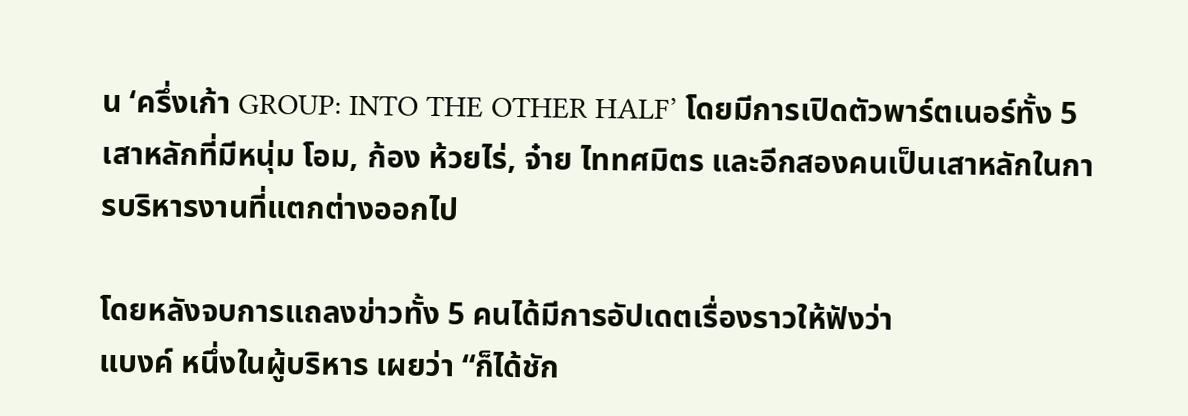น ‘ครึ่งเก้า GROUP: INTO THE OTHER HALF’ โดยมีการเปิดตัวพาร์ตเนอร์ทั้ง 5 เสาหลักที่มีหนุ่ม โอม, ก้อง ห้วยไร่, จ๋าย ไททศมิตร และอีกสองคนเป็นเสาหลักในการบริหารงานที่แตกต่างออกไป

โดยหลังจบการแถลงข่าวทั้ง 5 คนได้มีการอัปเดตเรื่องราวให้ฟังว่า
แบงค์ หนึ่งในผู้บริหาร เผยว่า “ก็ได้ชัก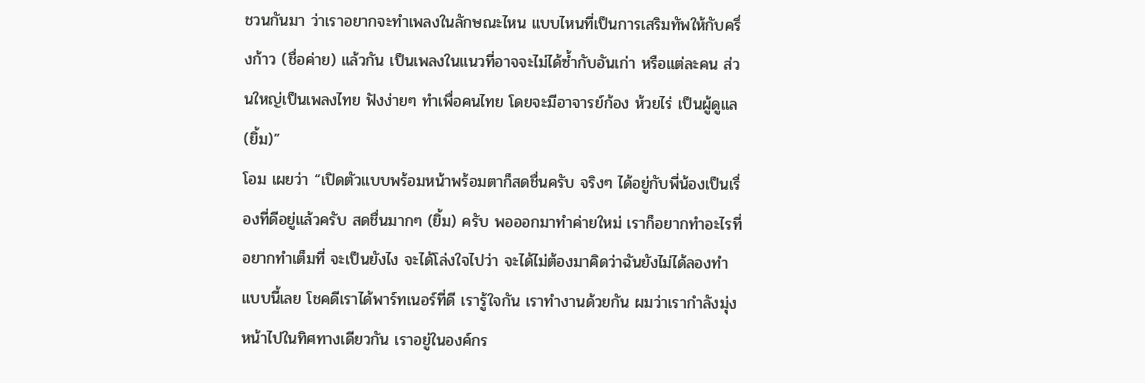ชวนกันมา ว่าเราอยากจะทำเพลงในลักษณะไหน แบบไหนที่เป็นการเสริมทัพให้กับครึ่งก้าว (ชื่อค่าย) แล้วกัน เป็นเพลงในแนวที่อาจจะไม่ได้ซ้ำกับอันเก่า หรือแต่ละคน ส่วนใหญ่เป็นเพลงไทย ฟังง่ายๆ ทำเพื่อคนไทย โดยจะมีอาจารย์ก้อง ห้วยไร่ เป็นผู้ดูแล (ยิ้ม)”
โอม เผยว่า “เปิดตัวแบบพร้อมหน้าพร้อมตาก็สดชื่นครับ จริงๆ ได้อยู่กับพี่น้องเป็นเรื่องที่ดีอยู่แล้วครับ สดชื่นมากๆ (ยิ้ม) ครับ พอออกมาทำค่ายใหม่ เราก็อยากทำอะไรที่อยากทำเต็มที่ จะเป็นยังไง จะได้โล่งใจไปว่า จะได้ไม่ต้องมาคิดว่าฉันยังไม่ได้ลองทำแบบนี้เลย โชคดีเราได้พาร์ทเนอร์ที่ดี เรารู้ใจกัน เราทำงานด้วยกัน ผมว่าเรากำลังมุ่งหน้าไปในทิศทางเดียวกัน เราอยู่ในองค์กร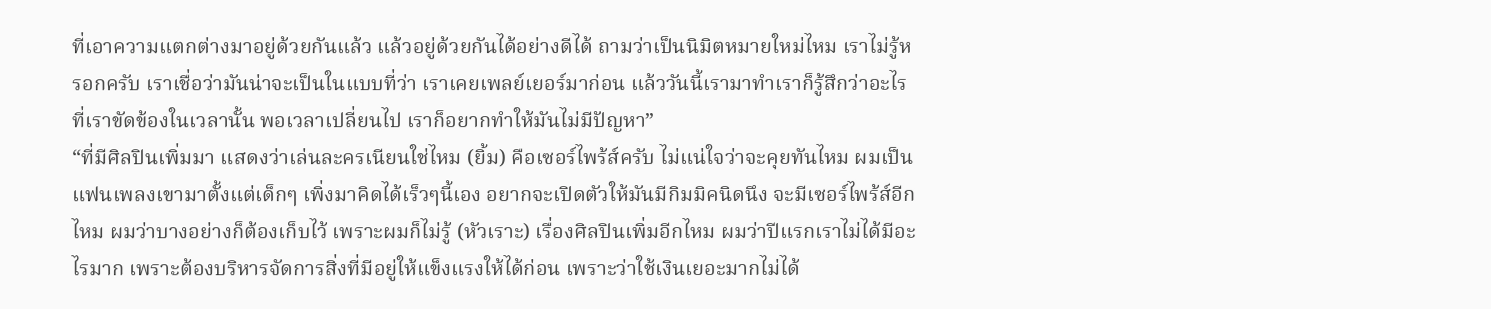ที่เอาความแตกต่างมาอยู่ด้วยกันแล้ว แล้วอยู่ด้วยกันได้อย่างดีได้ ถามว่าเป็นนิมิตหมายใหม่ไหม เราไม่รู้หรอกครับ เราเชื่อว่ามันน่าจะเป็นในแบบที่ว่า เราเคยเพลย์เยอร์มาก่อน แล้ววันนี้เรามาทำเราก็รู้สึกว่าอะไรที่เราขัดข้องในเวลานั้น พอเวลาเปลี่ยนไป เราก็อยากทำให้มันไม่มีปัญหา”
“ที่มีศิลปินเพิ่มมา แสดงว่าเล่นละครเนียนใช่ไหม (ยิ้ม) คือเซอร์ไพร้ส์ครับ ไม่แน่ใจว่าจะคุยทันไหม ผมเป็นแฟนเพลงเขามาตั้งแต่เด็กๆ เพิ่งมาคิดได้เร็วๆนี้เอง อยากจะเปิดตัวให้มันมีกิมมิคนิดนึง จะมีเซอร์ไพร้ส์อีกไหม ผมว่าบางอย่างก็ต้องเก็บไว้ เพราะผมก็ไม่รู้ (หัวเราะ) เรื่องศิลปินเพิ่มอีกไหม ผมว่าปีแรกเราไม่ได้มีอะไรมาก เพราะต้องบริหารจัดการสิ่งที่มีอยู่ให้แข็งแรงให้ได้ก่อน เพราะว่าใช้เงินเยอะมากไม่ได้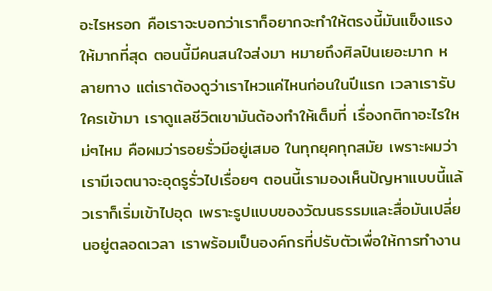อะไรหรอก คือเราจะบอกว่าเราก็อยากจะทำให้ตรงนี้มันแข็งแรงให้มากที่สุด ตอนนี้มีคนสนใจส่งมา หมายถึงศิลปินเยอะมาก หลายทาง แต่เราต้องดูว่าเราไหวแค่ไหนก่อนในปีแรก เวลาเรารับใครเข้ามา เราดูแลชีวิตเขามันต้องทำให้เต็มที่ เรื่องกติกาอะไรใหม่ๆไหม คือผมว่ารอยรั่วมีอยู่เสมอ ในทุกยุคทุกสมัย เพราะผมว่าเรามีเจตนาจะอุดรูรั่วไปเรื่อยๆ ตอนนี้เรามองเห็นปัญหาแบบนี้แล้วเราก็เริ่มเข้าไปอุด เพราะรูปแบบของวัฒนธรรมและสื่อมันเปลี่ยนอยู่ตลอดเวลา เราพร้อมเป็นองค์กรที่ปรับตัวเพื่อให้การทำงาน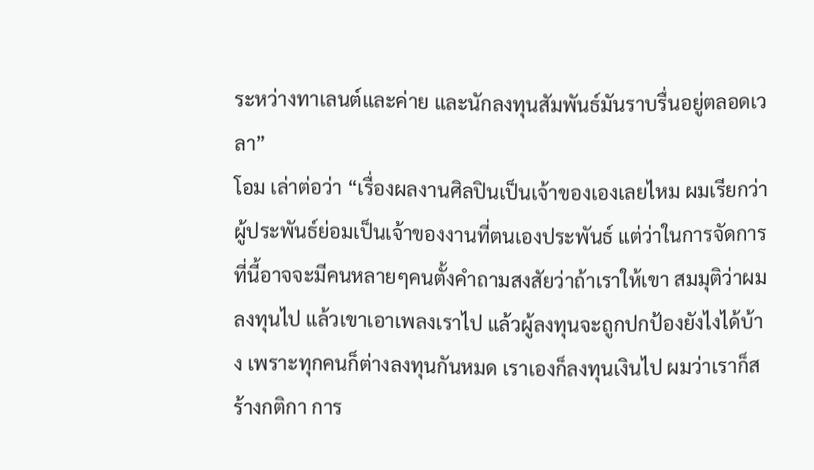ระหว่างทาเลนต์และค่าย และนักลงทุนสัมพันธ์มันราบรื่นอยู่ตลอดเวลา”
โอม เล่าต่อว่า “เรื่องผลงานศิลปินเป็นเจ้าของเองเลยไหม ผมเรียกว่า ผู้ประพันธ์ย่อมเป็นเจ้าของงานที่ตนเองประพันธ์ แต่ว่าในการจัดการที่นี้อาจจะมีคนหลายๆคนตั้งคำถามสงสัยว่าถ้าเราให้เขา สมมุติว่าผมลงทุนไป แล้วเขาเอาเพลงเราไป แล้วผู้ลงทุนจะถูกปกป้องยังไงได้บ้าง เพราะทุกคนก็ต่างลงทุนกันหมด เราเองก็ลงทุนเงินไป ผมว่าเราก็สร้างกติกา การ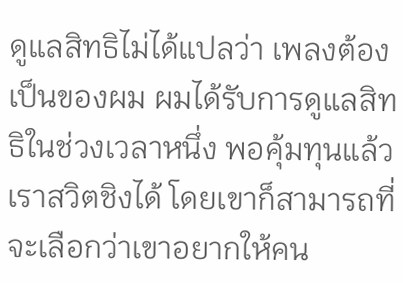ดูแลสิทธิไม่ได้แปลว่า เพลงต้องเป็นของผม ผมได้รับการดูแลสิทธิในช่วงเวลาหนึ่ง พอคุ้มทุนแล้วเราสวิตชิงได้ โดยเขาก็สามารถที่จะเลือกว่าเขาอยากให้คน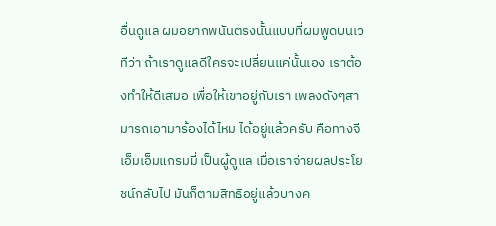อื่นดูแล ผมอยากพนันตรงนั้นแบบที่ผมพูดบนเวทีว่า ถ้าเราดูแลดีใครจะเปลี่ยนแค่นั้นเอง เราต้องทำให้ดีเสมอ เพื่อให้เขาอยู่กับเรา เพลงดังๆสามารถเอามาร้องได้ไหม ได้อยู่แล้วครับ คือทางจีเอ็มเอ็มแกรมมี่ เป็นผู้ดูแล เมื่อเราจ่ายผลประโยชน์กลับไป มันก็ตามสิทธิอยู่แล้วบางค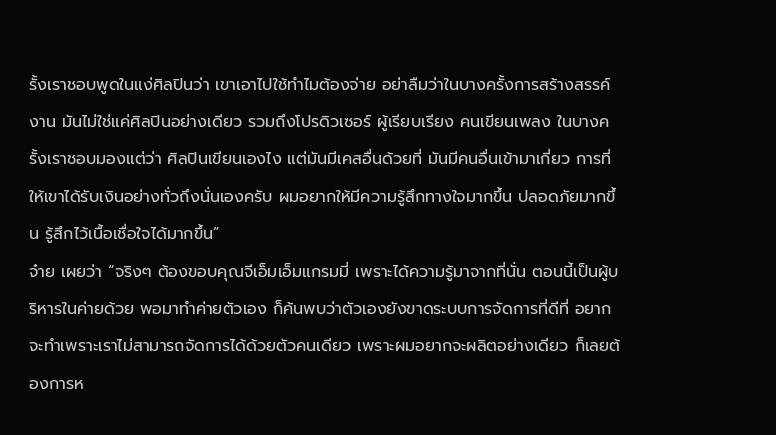รั้งเราชอบพูดในแง่ศิลปินว่า เขาเอาไปใช้ทำไมต้องจ่าย อย่าลืมว่าในบางครั้งการสร้างสรรค์งาน มันไม่ใช่แค่ศิลปินอย่างเดียว รวมถึงโปรดิวเซอร์ ผู้เรียบเรียง คนเขียนเพลง ในบางครั้งเราชอบมองแต่ว่า ศิลปินเขียนเองไง แต่มันมีเคสอื่นด้วยที่ มันมีคนอื่นเข้ามาเกี่ยว การที่ให้เขาได้รับเงินอย่างทั่วถึงนั่นเองครับ ผมอยากให้มีความรู้สึกทางใจมากขึ้น ปลอดภัยมากขึ้น รู้สึกไว้เนื้อเชื่อใจได้มากขึ้น”
จ๋าย เผยว่า “จริงๆ ต้องขอบคุณจีเอ็มเอ็มแกรมมี่ เพราะได้ความรู้มาจากที่นั่น ตอนนี้เป็นผู้บริหารในค่ายด้วย พอมาทำค่ายตัวเอง ก็ค้นพบว่าตัวเองยังขาดระบบการจัดการที่ดีที่ อยากจะทำเพราะเราไม่สามารถจัดการได้ด้วยตัวคนเดียว เพราะผมอยากจะผลิตอย่างเดียว ก็เลยต้องการห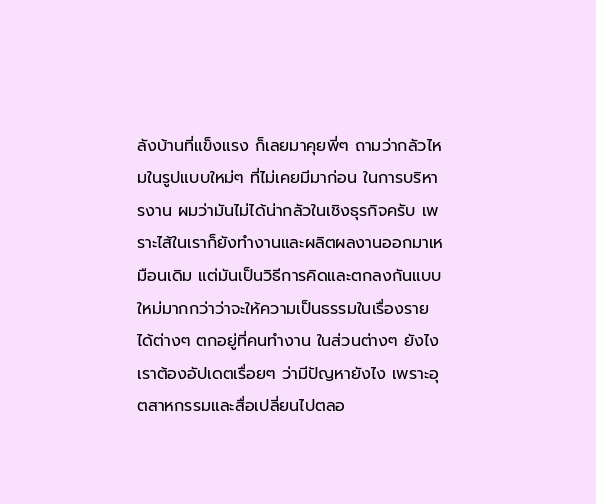ลังบ้านที่แข็งแรง ก็เลยมาคุยพี่ๆ ถามว่ากลัวไหมในรูปแบบใหม่ๆ ที่ไม่เคยมีมาก่อน ในการบริหารงาน ผมว่ามันไม่ได้น่ากลัวในเชิงธุรกิจครับ เพราะไส้ในเราก็ยังทำงานและผลิตผลงานออกมาเหมือนเดิม แต่มันเป็นวิธีการคิดและตกลงกันแบบใหม่มากกว่าว่าจะให้ความเป็นธรรมในเรื่องรายได้ต่างๆ ตกอยู่ที่คนทำงาน ในส่วนต่างๆ ยังไง เราต้องอัปเดตเรื่อยๆ ว่ามีปัญหายังไง เพราะอุตสาหกรรมและสื่อเปลี่ยนไปตลอ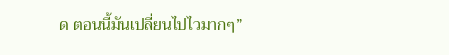ด ตอนนี้มันเปลี่ยนไปไวมากๆ”